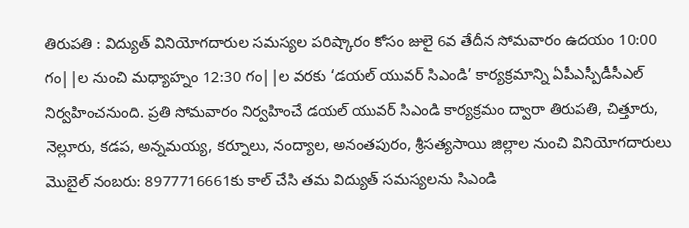తిరుపతి : విద్యుత్ వినియోగదారుల సమస్యల పరిష్కారం కోసం జులై 6వ తేదీన సోమవారం ఉదయం 10:00 గం||ల నుంచి మధ్యాహ్నం 12:30 గం||ల వరకు ‘డయల్ యువర్ సిఎండి’ కార్యక్రమాన్ని ఏపీఎస్పీడీసీఎల్ నిర్వహించనుంది. ప్రతి సోమవారం నిర్వహించే డయల్ యువర్ సిఎండి కార్యక్రమం ద్వారా తిరుపతి, చిత్తూరు, నెల్లూరు, కడప, అన్నమయ్య, కర్నూలు, నంద్యాల, అనంతపురం, శ్రీసత్యసాయి జిల్లాల నుంచి వినియోగదారులు మొబైల్ నంబరు: 8977716661కు కాల్ చేసి తమ విద్యుత్ సమస్యలను సిఎండి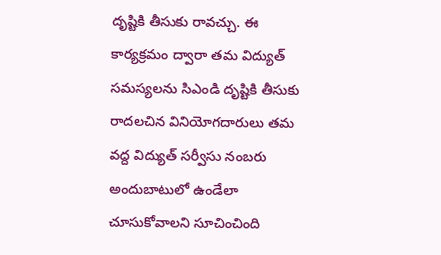దృష్టికి తీసుకు రావచ్చు. ఈ కార్యక్రమం ద్వారా తమ విద్యుత్ సమస్యలను సిఎండి దృష్టికి తీసుకు రాదలచిన వినియోగదారులు తమ వద్ద విద్యుత్ సర్వీసు నంబరు అందుబాటులో ఉండేలా చూసుకోవాలని సూచించింది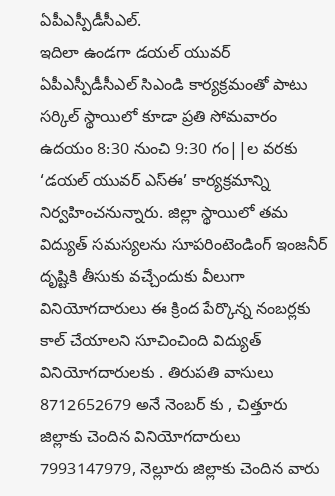ఏపీఎస్పీడీసీఎల్.
ఇదిలా ఉండగా డయల్ యువర్ ఏపీఎస్పీడీసీఎల్ సిఎండి కార్యక్రమంతో పాటు సర్కిల్ స్థాయిలో కూడా ప్రతి సోమవారం ఉదయం 8:30 నుంచి 9:30 గం||ల వరకు ‘డయల్ యువర్ ఎస్ఈ’ కార్యక్రమాన్ని నిర్వహించనున్నారు. జిల్లా స్థాయిలో తమ విద్యుత్ సమస్యలను సూపరింటెండింగ్ ఇంజనీర్ దృష్టికి తీసుకు వచ్చేందుకు వీలుగా వినియోగదారులు ఈ క్రింద పేర్కొన్న నంబర్లకు కాల్ చేయాలని సూచించింది విద్యుత్ వినియోగదారులకు . తిరుపతి వాసులు 8712652679 అనే నెంబర్ కు , చిత్తూరు జిల్లాకు చెందిన వినియోగదారులు 7993147979, నెల్లూరు జిల్లాకు చెందిన వారు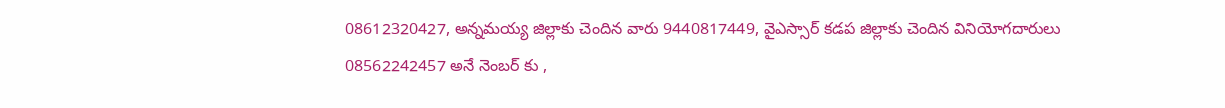08612320427, అన్నమయ్య జిల్లాకు చెందిన వారు 9440817449, వైఎస్సార్ కడప జిల్లాకు చెందిన వినియోగదారులు
08562242457 అనే నెంబర్ కు ,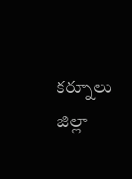కర్నూలు జిల్లా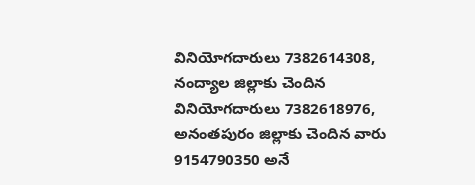వినియోగదారులు 7382614308, నంద్యాల జిల్లాకు చెందిన వినియోగదారులు 7382618976, అనంతపురం జిల్లాకు చెందిన వారు 9154790350 అనే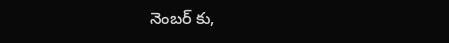నెంబర్ కు,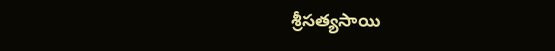శ్రీసత్యసాయి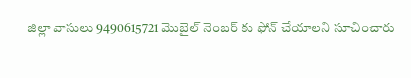జిల్లా వాసులు 9490615721 మొబైల్ నెంబర్ కు ఫోన్ చేయాలని సూచించారు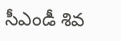సీఎండీ శివ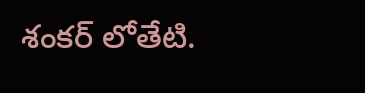శంకర్ లోతేటి.